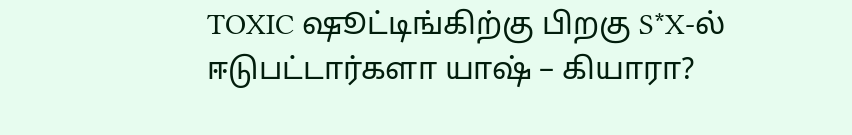TOXIC ஷூட்டிங்கிற்கு பிறகு S*X-ல் ஈடுபட்டார்களா யாஷ் – கியாரா?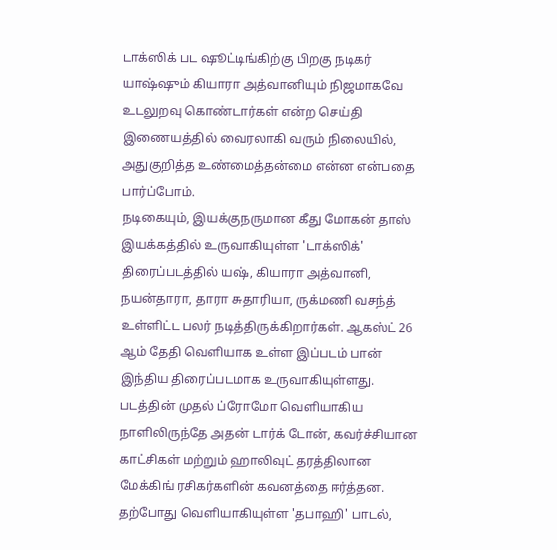டாக்ஸிக் பட ஷூட்டிங்கிற்கு பிறகு நடிகர் யாஷ்ஷும் கியாரா அத்வானியும் நிஜமாகவே உடலுறவு கொண்டார்கள் என்ற செய்தி இணையத்தில் வைரலாகி வரும் நிலையில், அதுகுறித்த உண்மைத்தன்மை என்ன என்பதை பார்ப்போம்.
நடிகையும், இயக்குநருமான கீது மோகன் தாஸ் இயக்கத்தில் உருவாகியுள்ள 'டாக்ஸிக்' திரைப்படத்தில் யஷ், கியாரா அத்வானி, நயன்தாரா, தாரா சுதாரியா, ருக்மணி வசந்த் உள்ளிட்ட பலர் நடித்திருக்கிறார்கள். ஆகஸ்ட் 26 ஆம் தேதி வெளியாக உள்ள இப்படம் பான் இந்திய திரைப்படமாக உருவாகியுள்ளது.
படத்தின் முதல் ப்ரோமோ வெளியாகிய நாளிலிருந்தே அதன் டார்க் டோன், கவர்ச்சியான காட்சிகள் மற்றும் ஹாலிவுட் தரத்திலான மேக்கிங் ரசிகர்களின் கவனத்தை ஈர்த்தன. தற்போது வெளியாகியுள்ள 'தபாஹி' பாடல்,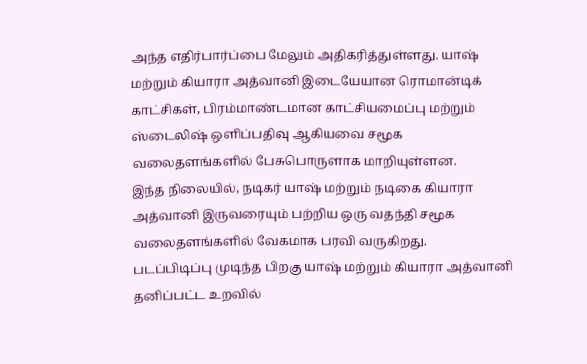அந்த எதிர்பார்ப்பை மேலும் அதிகரித்துள்ளது. யாஷ் மற்றும் கியாரா அத்வானி இடையேயான ரொமான்டிக் காட்சிகள், பிரம்மாண்டமான காட்சியமைப்பு மற்றும் ஸ்டைலிஷ் ஒளிப்பதிவு ஆகியவை சமூக வலைதளங்களில் பேசுபொருளாக மாறியுள்ளன.
இந்த நிலையில், நடிகர் யாஷ் மற்றும் நடிகை கியாரா அத்வானி இருவரையும் பற்றிய ஒரு வதந்தி சமூக வலைதளங்களில் வேகமாக பரவி வருகிறது.
படப்பிடிப்பு முடிந்த பிறகு யாஷ் மற்றும் கியாரா அத்வானி தனிப்பட்ட உறவில்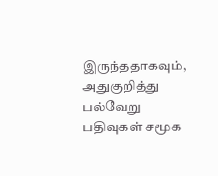இருந்ததாகவும், அதுகுறித்து பல்வேறு பதிவுகள் சமூக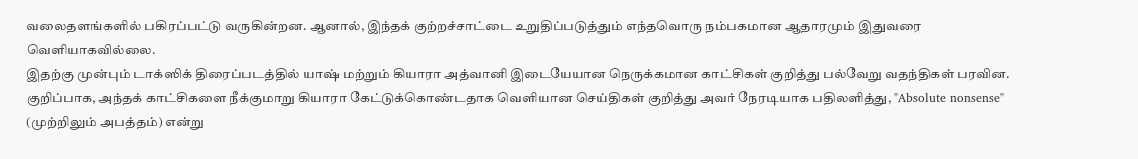வலைதளங்களில் பகிரப்பட்டு வருகின்றன. ஆனால், இந்தக் குற்றச்சாட்டை உறுதிப்படுத்தும் எந்தவொரு நம்பகமான ஆதாரமும் இதுவரை வெளியாகவில்லை.
இதற்கு முன்பும் டாக்ஸிக் திரைப்படத்தில் யாஷ் மற்றும் கியாரா அத்வானி இடையேயான நெருக்கமான காட்சிகள் குறித்து பல்வேறு வதந்திகள் பரவின. குறிப்பாக, அந்தக் காட்சிகளை நீக்குமாறு கியாரா கேட்டுக்கொண்டதாக வெளியான செய்திகள் குறித்து அவர் நேரடியாக பதிலளித்து, "Absolute nonsense" (முற்றிலும் அபத்தம்) என்று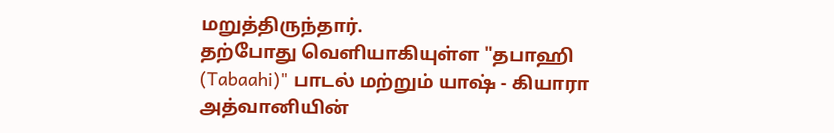மறுத்திருந்தார்.
தற்போது வெளியாகியுள்ள "தபாஹி (Tabaahi)" பாடல் மற்றும் யாஷ் - கியாரா அத்வானியின்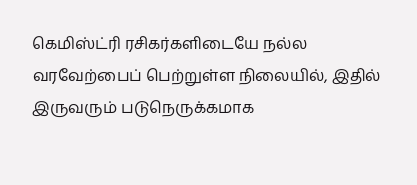கெமிஸ்ட்ரி ரசிகர்களிடையே நல்ல வரவேற்பைப் பெற்றுள்ள நிலையில், இதில் இருவரும் படுநெருக்கமாக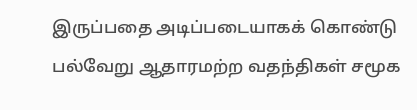இருப்பதை அடிப்படையாகக் கொண்டு பல்வேறு ஆதாரமற்ற வதந்திகள் சமூக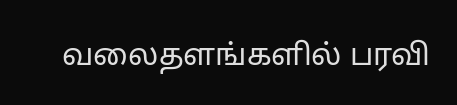வலைதளங்களில் பரவி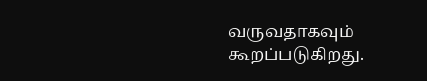வருவதாகவும் கூறப்படுகிறது.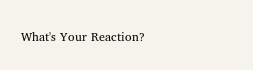What's Your Reaction?